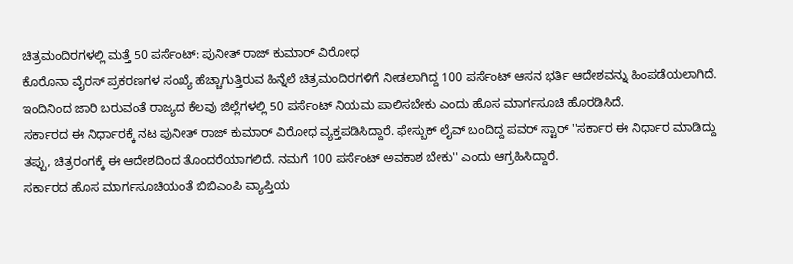ಚಿತ್ರಮಂದಿರಗಳಲ್ಲಿ ಮತ್ತೆ 50 ಪರ್ಸೆಂಟ್: ಪುನೀತ್ ರಾಜ್ ಕುಮಾರ್ ವಿರೋಧ
ಕೊರೊನಾ ವೈರಸ್ ಪ್ರಕರಣಗಳ ಸಂಖ್ಯೆ ಹೆಚ್ಚಾಗುತ್ತಿರುವ ಹಿನ್ನೆಲೆ ಚಿತ್ರಮಂದಿರಗಳಿಗೆ ನೀಡಲಾಗಿದ್ದ 100 ಪರ್ಸೆಂಟ್ ಆಸನ ಭರ್ತಿ ಆದೇಶವನ್ನು ಹಿಂಪಡೆಯಲಾಗಿದೆ. ಇಂದಿನಿಂದ ಜಾರಿ ಬರುವಂತೆ ರಾಜ್ಯದ ಕೆಲವು ಜಿಲ್ಲೆಗಳಲ್ಲಿ 50 ಪರ್ಸೆಂಟ್ ನಿಯಮ ಪಾಲಿಸಬೇಕು ಎಂದು ಹೊಸ ಮಾರ್ಗಸೂಚಿ ಹೊರಡಿಸಿದೆ.
ಸರ್ಕಾರದ ಈ ನಿರ್ಧಾರಕ್ಕೆ ನಟ ಪುನೀತ್ ರಾಜ್ ಕುಮಾರ್ ವಿರೋಧ ವ್ಯಕ್ತಪಡಿಸಿದ್ದಾರೆ. ಫೇಸ್ಬುಕ್ ಲೈವ್ ಬಂದಿದ್ದ ಪವರ್ ಸ್ಟಾರ್ ''ಸರ್ಕಾರ ಈ ನಿರ್ಧಾರ ಮಾಡಿದ್ದು ತಪ್ಪು, ಚಿತ್ರರಂಗಕ್ಕೆ ಈ ಆದೇಶದಿಂದ ತೊಂದರೆಯಾಗಲಿದೆ. ನಮಗೆ 100 ಪರ್ಸೆಂಟ್ ಅವಕಾಶ ಬೇಕು'' ಎಂದು ಆಗ್ರಹಿಸಿದ್ದಾರೆ.
ಸರ್ಕಾರದ ಹೊಸ ಮಾರ್ಗಸೂಚಿಯಂತೆ ಬಿಬಿಎಂಪಿ ವ್ಯಾಪ್ತಿಯ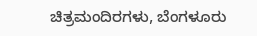ಚಿತ್ರಮಂದಿರಗಳು, ಬೆಂಗಳೂರು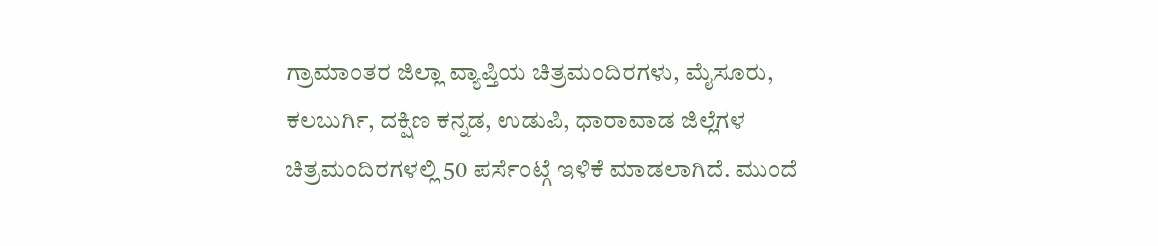ಗ್ರಾಮಾಂತರ ಜಿಲ್ಲಾ ವ್ಯಾಪ್ತಿಯ ಚಿತ್ರಮಂದಿರಗಳು, ಮೈಸೂರು, ಕಲಬುರ್ಗಿ, ದಕ್ಷಿಣ ಕನ್ನಡ, ಉಡುಪಿ, ಧಾರಾವಾಡ ಜಿಲ್ಲೆಗಳ ಚಿತ್ರಮಂದಿರಗಳಲ್ಲಿ 50 ಪರ್ಸೆಂಟ್ಗೆ ಇಳಿಕೆ ಮಾಡಲಾಗಿದೆ. ಮುಂದೆ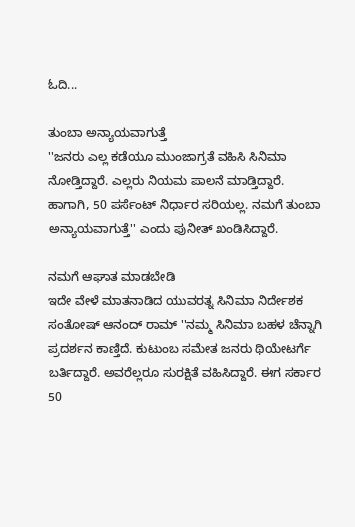ಓದಿ...

ತುಂಬಾ ಅನ್ಯಾಯವಾಗುತ್ತೆ
''ಜನರು ಎಲ್ಲ ಕಡೆಯೂ ಮುಂಜಾಗ್ರತೆ ವಹಿಸಿ ಸಿನಿಮಾ ನೋಡ್ತಿದ್ದಾರೆ. ಎಲ್ಲರು ನಿಯಮ ಪಾಲನೆ ಮಾಡ್ತಿದ್ದಾರೆ. ಹಾಗಾಗಿ, 50 ಪರ್ಸೆಂಟ್ ನಿರ್ಧಾರ ಸರಿಯಲ್ಲ. ನಮಗೆ ತುಂಬಾ ಅನ್ಯಾಯವಾಗುತ್ತೆ'' ಎಂದು ಪುನೀತ್ ಖಂಡಿಸಿದ್ದಾರೆ.

ನಮಗೆ ಆಘಾತ ಮಾಡಬೇಡಿ
ಇದೇ ವೇಳೆ ಮಾತನಾಡಿದ ಯುವರತ್ನ ಸಿನಿಮಾ ನಿರ್ದೇಶಕ ಸಂತೋಷ್ ಆನಂದ್ ರಾಮ್ ''ನಮ್ಮ ಸಿನಿಮಾ ಬಹಳ ಚೆನ್ನಾಗಿ ಪ್ರದರ್ಶನ ಕಾಣ್ತಿದೆ. ಕುಟುಂಬ ಸಮೇತ ಜನರು ಥಿಯೇಟರ್ಗೆ ಬರ್ತಿದ್ದಾರೆ. ಅವರೆಲ್ಲರೂ ಸುರಕ್ಷಿತೆ ವಹಿಸಿದ್ದಾರೆ. ಈಗ ಸರ್ಕಾರ 50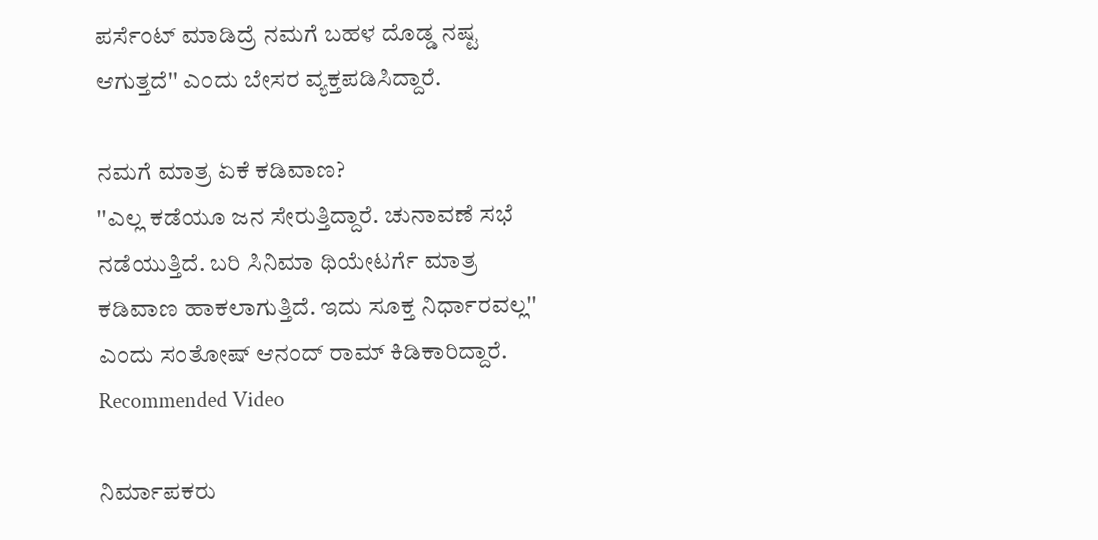ಪರ್ಸೆಂಟ್ ಮಾಡಿದ್ರೆ ನಮಗೆ ಬಹಳ ದೊಡ್ಡ ನಷ್ಟ ಆಗುತ್ತದೆ'' ಎಂದು ಬೇಸರ ವ್ಯಕ್ತಪಡಿಸಿದ್ದಾರೆ.

ನಮಗೆ ಮಾತ್ರ ಏಕೆ ಕಡಿವಾಣ?
''ಎಲ್ಲ ಕಡೆಯೂ ಜನ ಸೇರುತ್ತಿದ್ದಾರೆ. ಚುನಾವಣೆ ಸಭೆ ನಡೆಯುತ್ತಿದೆ. ಬರಿ ಸಿನಿಮಾ ಥಿಯೇಟರ್ಗೆ ಮಾತ್ರ ಕಡಿವಾಣ ಹಾಕಲಾಗುತ್ತಿದೆ. ಇದು ಸೂಕ್ತ ನಿರ್ಧಾರವಲ್ಲ'' ಎಂದು ಸಂತೋಷ್ ಆನಂದ್ ರಾಮ್ ಕಿಡಿಕಾರಿದ್ದಾರೆ.
Recommended Video

ನಿರ್ಮಾಪಕರು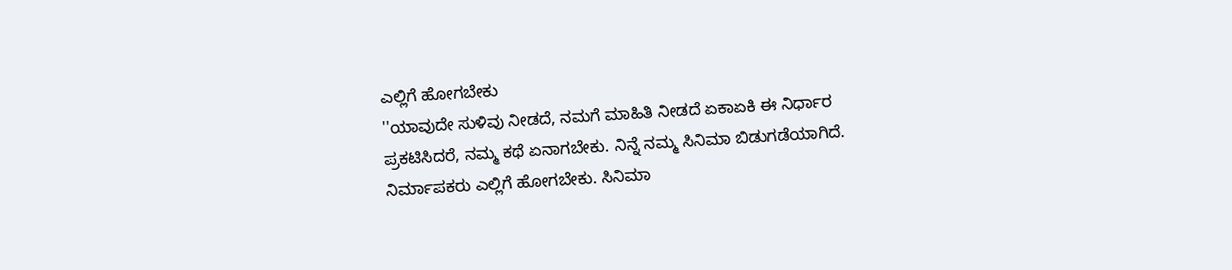ಎಲ್ಲಿಗೆ ಹೋಗಬೇಕು
''ಯಾವುದೇ ಸುಳಿವು ನೀಡದೆ, ನಮಗೆ ಮಾಹಿತಿ ನೀಡದೆ ಏಕಾಏಕಿ ಈ ನಿರ್ಧಾರ ಪ್ರಕಟಿಸಿದರೆ, ನಮ್ಮ ಕಥೆ ಏನಾಗಬೇಕು. ನಿನ್ನೆ ನಮ್ಮ ಸಿನಿಮಾ ಬಿಡುಗಡೆಯಾಗಿದೆ. ನಿರ್ಮಾಪಕರು ಎಲ್ಲಿಗೆ ಹೋಗಬೇಕು. ಸಿನಿಮಾ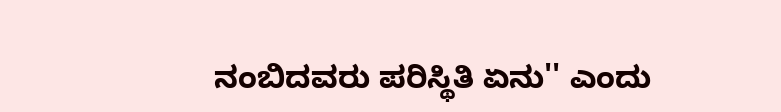ನಂಬಿದವರು ಪರಿಸ್ಥಿತಿ ಏನು'' ಎಂದು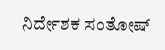ನಿರ್ದೇಶಕ ಸಂತೋಷ್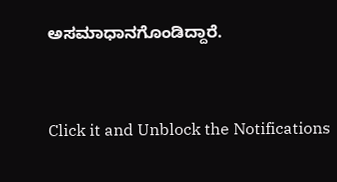ಅಸಮಾಧಾನಗೊಂಡಿದ್ದಾರೆ.


Click it and Unblock the Notifications